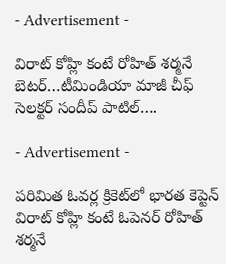- Advertisement -

విరాట్ కోహ్లి కంటే రోహిత్ శర్మనే బెటర్…టీమిండియా మాజీ చీఫ్ సెలక్టర్ సందీప్ పాటిల్….

- Advertisement -

పరిమిత ఓవర్ల క్రికెట్‌లో భారత కెప్టెన్ విరాట్ కోహ్లి కంటే ఓపెనర్ రోహిత్ శర్మనే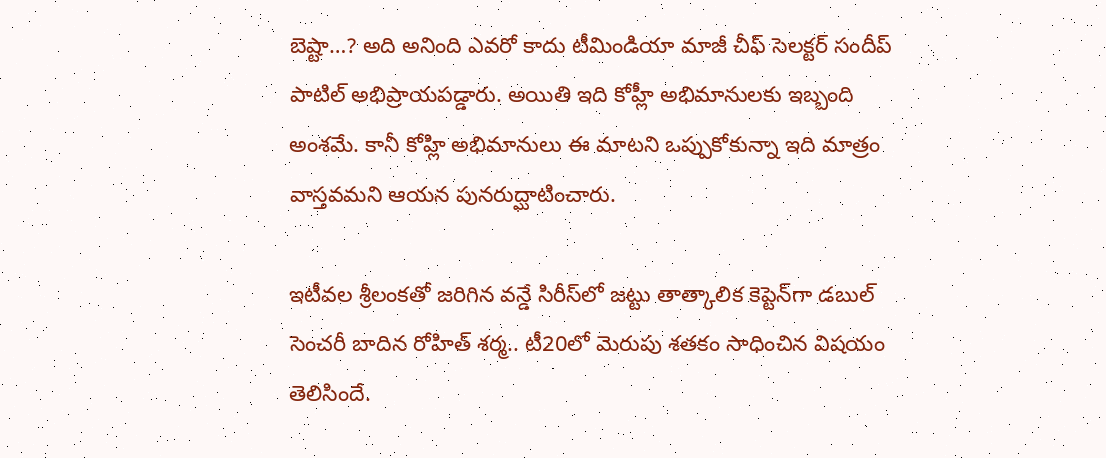బెష్టా…? అది అనింది ఎవ‌రో కాదు టీమిండియా మాజీ చీఫ్ సెలక్టర్ సందీప్ పాటిల్ అభిప్రాయపడ్డారు. అయితి ఇది కోహ్లీ అభిమానుల‌కు ఇబ్బంది అంశ‌మే. కానీ కోహ్లి అభిమానులు ఈ మాటని ఒప్పుకోకున్నా ఇది మాత్రం వాస్తవమని ఆయన పునరుద్ఘాటించారు.

ఇటీవల శ్రీలంకతో జరిగిన వన్డే సిరీస్‌లో జట్టు తాత్కాలిక కెప్టెన్‌గా డబుల్ సెంచరీ బాదిన రోహిత్ శర్మ.. టీ20లో మెరుపు శతకం సాధించిన విషయం తెలిసిందే.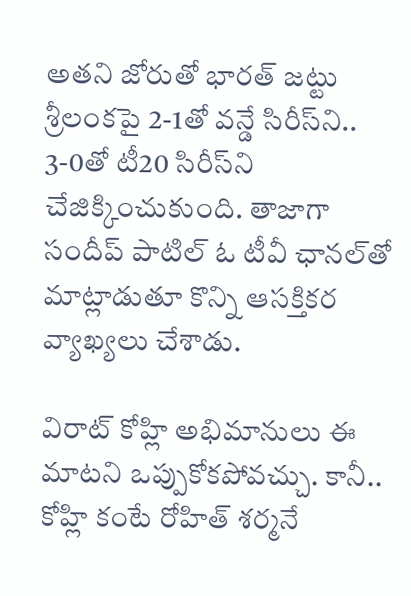అతని జోరుతో భారత్ జట్టు శ్రీలంకపై 2-1తో వన్డే సిరీస్‌ని.. 3-0తో టీ20 సిరీస్‌ని చేజిక్కించుకుంది. తాజాగా సందీప్ పాటిల్ ఓ టీవీ ఛానల్‌‌తో మాట్లాడుతూ కొన్ని ఆసక్తికర వ్యాఖ్యలు చేశాడు.

విరాట్ కోహ్లి అభిమానులు ఈ మాటని ఒప్పుకోకపోవచ్చు. కానీ.. కోహ్లి కంటే రోహిత్ శర్మనే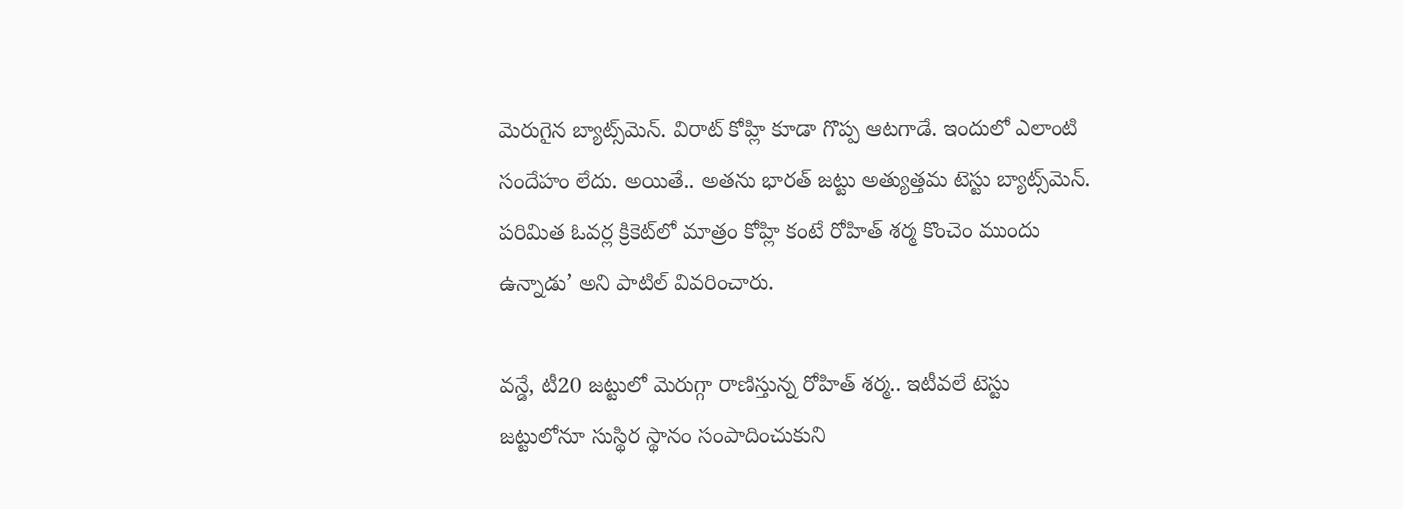మెరుగైన బ్యాట్స్‌మెన్. విరాట్ కోహ్లి కూడా గొప్ప ఆటగాడే. ఇందులో ఎలాంటి సందేహం లేదు. అయితే.. అతను భారత్ జట్టు అత్యుత్తమ టెస్టు బ్యాట్స్‌మెన్. పరిమిత ఓవర్ల క్రికెట్‌లో మాత్రం కోహ్లి కంటే రోహిత్ శర్మ కొంచెం ముందు ఉన్నాడు’ అని పాటిల్ వివరించారు.

వన్డే, టీ20 జట్టులో మెరుగ్గా రాణిస్తున్న రోహిత్ శర్మ.. ఇటీవలే టెస్టు జట్టులోనూ సుస్థిర స్థానం సంపాదించుకుని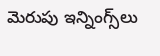మెరుపు ఇన్నింగ్స్‌లు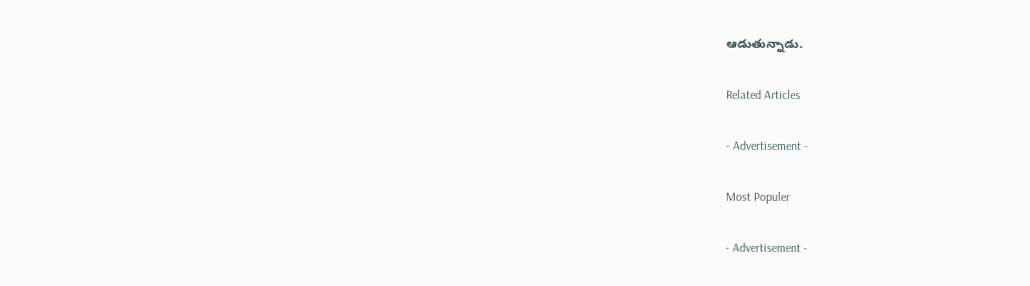ఆడుతున్నాడు.

Related Articles

- Advertisement -

Most Populer

- Advertisement -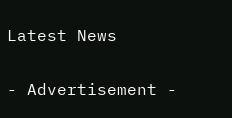Latest News

- Advertisement -